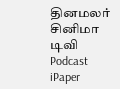தினமலர்
சினிமா
டிவி
Podcast
iPaper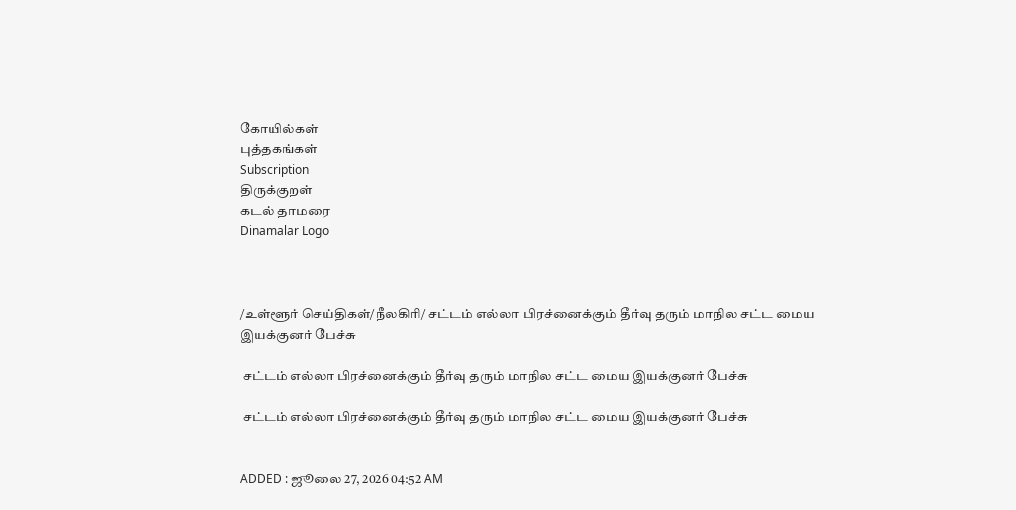கோயில்கள்
புத்தகங்கள்
Subscription
திருக்குறள்
கடல் தாமரை
Dinamalar Logo



/உள்ளூர் செய்திகள்/நீலகிரி/ சட்டம் எல்லா பிரச்னைக்கும் தீர்வு தரும் மாநில சட்ட மைய இயக்குனர் பேச்சு

 சட்டம் எல்லா பிரச்னைக்கும் தீர்வு தரும் மாநில சட்ட மைய இயக்குனர் பேச்சு

 சட்டம் எல்லா பிரச்னைக்கும் தீர்வு தரும் மாநில சட்ட மைய இயக்குனர் பேச்சு


ADDED : ஜூலை 27, 2026 04:52 AM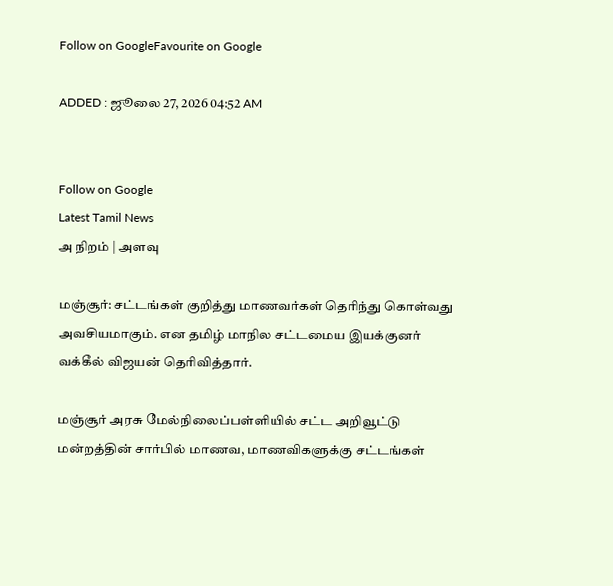Follow on GoogleFavourite on Google

ADDED : ஜூலை 27, 2026 04:52 AM


Follow on Google
Latest Tamil News
அ நிறம் | அளவு

மஞ்சூர்: சட்டங்கள் குறித்து மாணவர்கள் தெரிந்து கொள்வது அவசியமாகும். என தமிழ் மாநில சட்டமைய இயக்குனர் வக்கீல் விஜயன் தெரிவித்தார்.

மஞ்சூர் அரசு மேல்நிலைப்பள்ளியில் சட்ட அறிவூட்டு மன்றத்தின் சார்பில் மாணவ, மாணவிகளுக்கு சட்டங்கள்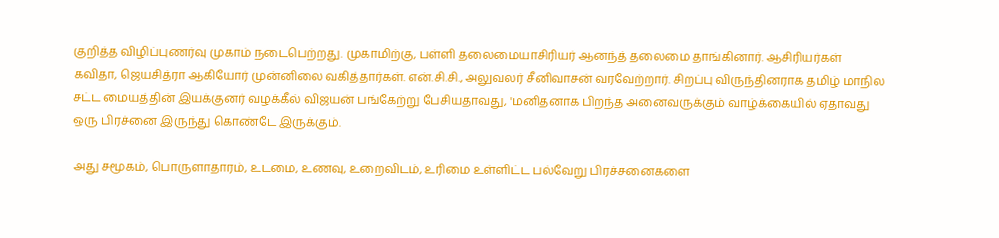குறித்த விழிப்புணர்வு முகாம் நடைபெற்றது. முகாமிற்கு, பள்ளி தலைமையாசிரியர் ஆனந்த் தலைமை தாங்கினார். ஆசிரியர்கள் கவிதா, ஜெயசித்ரா ஆகியோர் முன்னிலை வகித்தார்கள். என்.சி.சி., அலுவலர் சீனிவாசன் வரவேற்றார். சிறப்பு விருந்தினராக தமிழ் மாநில சட்ட மையத்தின் இயக்குனர் வழக்கீல் விஜயன் பங்கேற்று பேசியதாவது, 'மனிதனாக பிறந்த அனைவருக்கும் வாழ்க்கையில் ஏதாவது ஒரு பிரச்னை இருந்து கொண்டே இருக்கும்.

அது சமூகம், பொருளாதாரம், உடமை, உணவு, உறைவிடம், உரிமை உள்ளிட்ட பல்வேறு பிரச்சனைகளை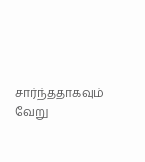சார்ந்ததாகவும் வேறு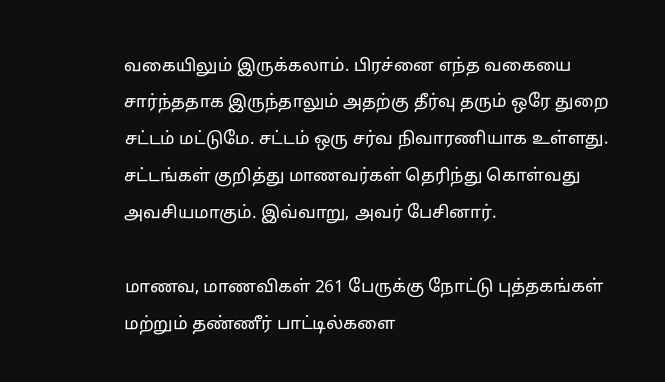வகையிலும் இருக்கலாம். பிரச்னை எந்த வகையை சார்ந்ததாக இருந்தாலும் அதற்கு தீர்வு தரும் ஒரே துறை சட்டம் மட்டுமே. சட்டம் ஒரு சர்வ நிவாரணியாக உள்ளது. சட்டங்கள் குறித்து மாணவர்கள் தெரிந்து கொள்வது அவசியமாகும். இவ்வாறு, அவர் பேசினார்.

மாணவ, மாணவிகள் 261 பேருக்கு நோட்டு புத்தகங்கள் மற்றும் தண்ணீர் பாட்டில்களை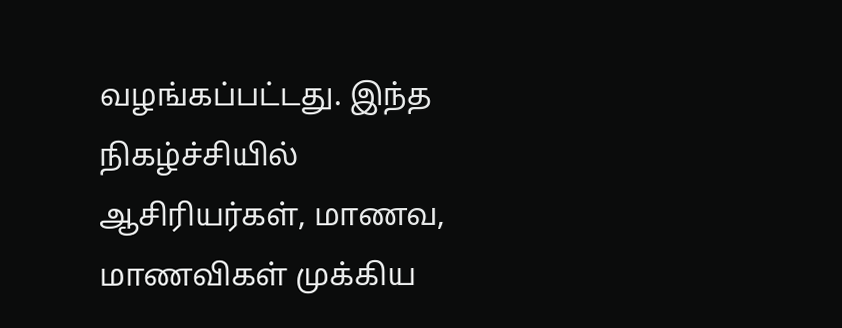வழங்கப்பட்டது. இந்த நிகழ்ச்சியில் ஆசிரியர்கள், மாணவ, மாணவிகள் முக்கிய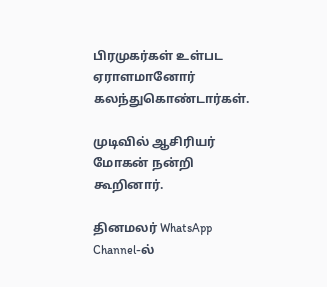பிரமுகர்கள் உள்பட ஏராளமானோர் கலந்துகொண்டார்கள்.

முடிவில் ஆசிரியர் மோகன் நன்றி கூறினார்.

தினமலர் WhatsApp Channel-ல்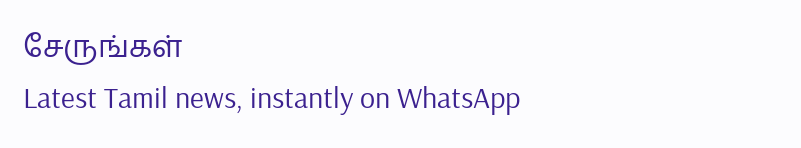சேருங்கள்
Latest Tamil news, instantly on WhatsApp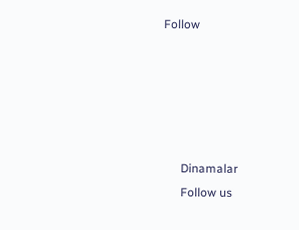Follow





      Dinamalar
      Follow us